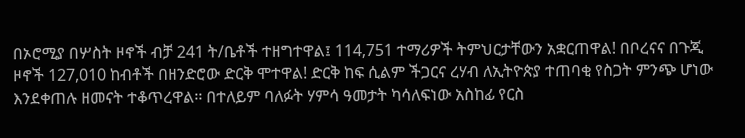በኦሮሚያ በሦስት ዞኖች ብቻ 241 ት/ቤቶች ተዘግተዋል፤ 114,751 ተማሪዎች ትምህርታቸውን አቋርጠዋል! በቦረናና በጉጂ ዞኖች 127,010 ከብቶች በዘንድሮው ድርቅ ሞተዋል! ድርቅ ከፍ ሲልም ችጋርና ረሃብ ለኢትዮጵያ ተጠባቂ የስጋት ምንጭ ሆነው እንደቀጠሉ ዘመናት ተቆጥረዋል፡፡ በተለይም ባለፉት ሃምሳ ዓመታት ካሳለፍነው አስከፊ የርስ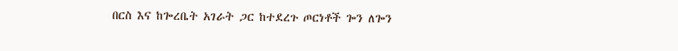በርስ እና ከጐረቤት አገራት ጋር ከተደረጉ ጦርነቶች ጐን ለጐን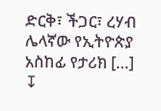ድርቅ፣ ችጋር፣ ረሃብ ሌላኛው የኢትዮጵያ አስከፊ የታሪክ […]
↧